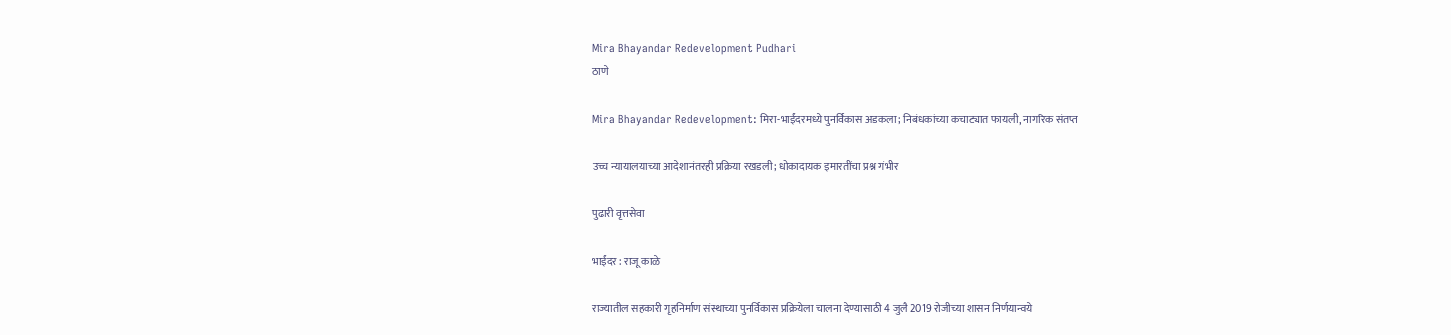Mira Bhayandar Redevelopment Pudhari
ठाणे

Mira Bhayandar Redevelopment: मिरा-भाईंदरमध्ये पुनर्विकास अडकला; निबंधकांच्या कचाट्यात फायली, नागरिक संतप्त

उच्च न्यायालयाच्या आदेशानंतरही प्रक्रिया रखडली; धोकादायक इमारतींचा प्रश्न गंभीर

पुढारी वृत्तसेवा

भाईंदर : राजू काळे

राज्यातील सहकारी गृहनिर्माण संस्थाच्या पुनर्विकास प्रक्रियेला चालना देण्यासाठी 4 जुलै 2019 रोजीच्या शासन निर्णयान्वये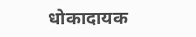धोकादायक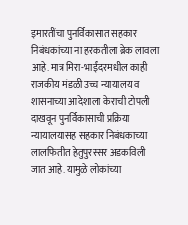इमारतींचा पुनर्विकासात सहकार निबंधकांच्या ना हरकतीला ब्रेक लावला आहे. मात्र मिरा-भाईंदरमधील काही राजकीय मंडळी उच्च न्यायालय व शासनाच्या आदेशाला केराची टोपली दाखवून पुनर्विकासाची प्रक्रिया न्यायालयासह सहकार निबंधकाच्या लालफितीत हेतुपुरस्सर अडकविली जात आहे. यामुळे लोकांच्या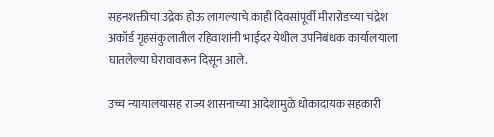सहनशक्तीचा उद्रेक होऊ लागल्याचे काही दिवसांपूर्वी मीरारोडच्या चंद्रेश अकॉर्ड गृहसंकुलातील रहिवाशांनी भाईंदर येथील उपनिबंधक कार्यालयाला घातलेल्या घेरावावरून दिसून आले.

उच्च न्यायालयासह राज्य शासनाच्या आदेशामुळे धोकादायक सहकारी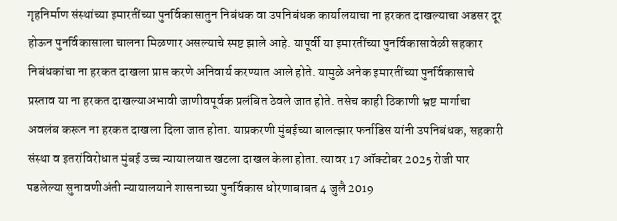गृहनिर्माण संस्थांच्या इमारतींच्या पुनर्विकासातुन निबंधक वा उपनिबंधक कार्यालयाचा ना हरकत दाखल्याचा अडसर दूर होऊन पुनर्विकासाला चालना मिळणार असल्याचे स्पष्ट झाले आहे. यापूर्वी या इमारतींच्या पुनर्विकासावेळी सहकार निबंधकांचा ना हरकत दाखला प्राप्त करणे अनिवार्य करण्यात आले होते. यामुळे अनेक इमारतींच्या पुनर्विकासाचे प्रस्ताव या ना हरकत दाखल्याअभावी जाणीवपूर्वक प्रलंबित ठेवले जात होते. तसेच काही ठिकाणी भ्रष्ट मार्गाचा अवलंब करून ना हरकत दाखला दिला जात होता. याप्रकरणी मुंबईच्या बालत्झार फर्नाडिस यांनी उपनिबंधक, सहकारी संस्था व इतरांविरोधात मुंबई उच्च न्यायालयात खटला दाखल केला होता. त्यावर 17 ऑक्टोबर 2025 रोजी पार पडलेल्या सुनावणीअंती न्यायालयाने शासनाच्या पुनर्विकास धोरणाबाबत 4 जुलै 2019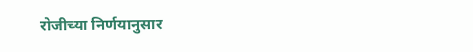रोजीच्या निर्णयानुसार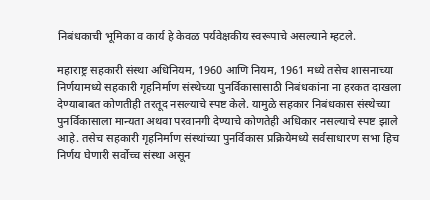निबंधकाची भूमिका व कार्य हे केवळ पर्यवेक्षकीय स्वरूपाचे असल्याने म्हटले.

महाराष्ट्र सहकारी संस्था अधिनियम, 1960 आणि नियम, 1961 मध्ये तसेच शासनाच्या निर्णयामध्ये सहकारी गृहनिर्माण संस्थेच्या पुनर्विकासासाठी निबंधकांना ना हरकत दाखला देण्याबाबत कोणतीही तरतूद नसल्याचे स्पष्ट केले. यामुळे सहकार निबंधकास संस्थेच्या पुनर्विकासाला मान्यता अथवा परवानगी देण्याचे कोणतेही अधिकार नसल्याचे स्पष्ट झाले आहे. तसेच सहकारी गृहनिर्माण संस्थांच्या पुनर्विकास प्रक्रियेमध्ये सर्वसाधारण सभा हिच निर्णय घेणारी सर्वोच्च संस्था असून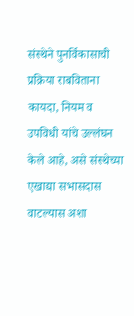संस्थेने पुनर्विकासाची प्रक्रिया राबविताना कायदा, नियम व उपविधी यांचे उल्लंघन केले आहे, असे संस्थेच्या एखाद्या सभासदास वाटल्यास अशा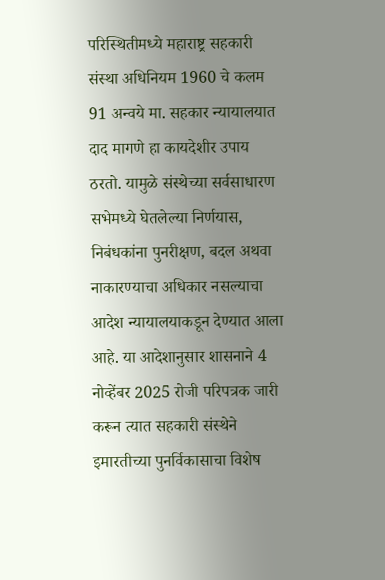परिस्थितीमध्ये महाराष्ट्र सहकारी संस्था अधिनियम 1960 चे कलम 91 अन्वये मा. सहकार न्यायालयात दाद मागणे हा कायदेशीर उपाय ठरतो. यामुळे संस्थेच्या सर्वसाधारण सभेमध्ये घेतलेल्या निर्णयास, निबंधकांना पुनरीक्षण, बदल अथवा नाकारण्याचा अधिकार नसल्याचा आदेश न्यायालयाकडून देण्यात आला आहे. या आदेशानुसार शासनाने 4 नोव्हेंबर 2025 रोजी परिपत्रक जारी करून त्यात सहकारी संस्थेने इमारतीच्या पुनर्विकासाचा विशेष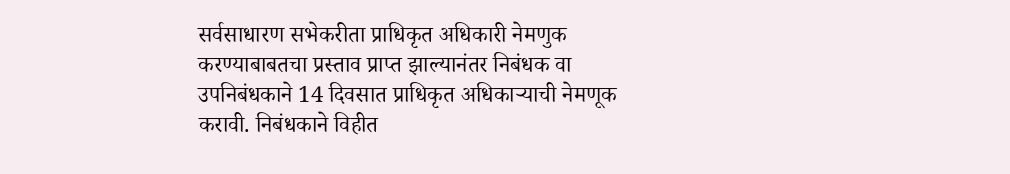सर्वसाधारण सभेकरीता प्राधिकृत अधिकारी नेमणुक करण्याबाबतचा प्रस्ताव प्राप्त झाल्यानंतर निबंधक वा उपनिबंधकाने 14 दिवसात प्राधिकृत अधिकाऱ्याची नेमणूक करावी. निबंधकाने विहीत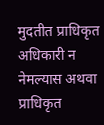मुदतीत प्राधिकृत अधिकारी न नेमल्यास अथवा प्राधिकृत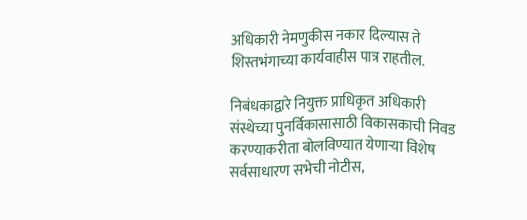अधिकारी नेमणुकीस नकार दिल्यास ते शिस्तभंगाच्या कार्यवाहीस पात्र राहतील.

निबंधकाद्वारे नियुक्त प्राधिकृत अधिकारी संस्थेच्या पुनर्विकासासाठी विकासकाची निवड करण्याकरीता बोलविण्यात येणाऱ्या विशेष सर्वसाधारण सभेची नोटीस,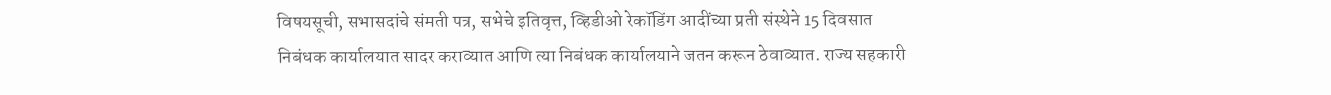विषयसूची, सभासदांचे संमती पत्र, सभेचे इतिवृत्त, व्हिडीओ रेकॉडिंग आदींच्या प्रती संस्थेने 15 दिवसात निबंधक कार्यालयात सादर कराव्यात आणि त्या निबंधक कार्यालयाने जतन करून ठेवाव्यात. राज्य सहकारी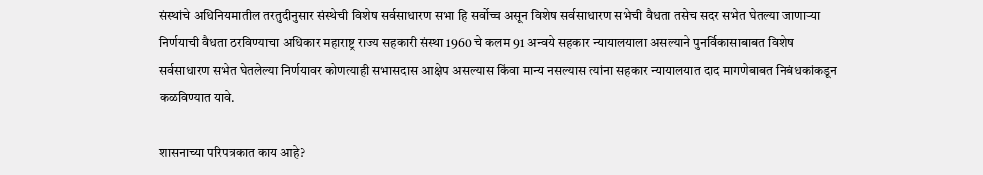संस्थांचे अधिनियमातील तरतुदीनुसार संस्थेची विशेष सर्वसाधारण सभा हि सर्वोच्च असून विशेष सर्वसाधारण सभेची वैधता तसेच सदर सभेत घेतल्या जाणाऱ्या निर्णयाची वैधता ठरविण्याचा अधिकार महाराष्ट्र राज्य सहकारी संस्था 1960 चे कलम 91 अन्वये सहकार न्यायालयाला असल्याने पुनर्विकासाबाबत विशेष सर्वसाधारण सभेत घेतलेल्या निर्णयावर कोणत्याही सभासदास आक्षेप असल्यास किंवा मान्य नसल्यास त्यांना सहकार न्यायालयात दाद मागणेबाबत निबंधकांकडून कळविण्यात यावे.

शासनाच्या परिपत्रकात काय आहे?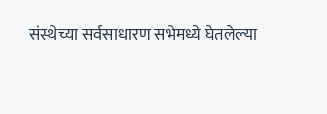संस्थेच्या सर्वसाधारण सभेमध्ये घेतलेल्या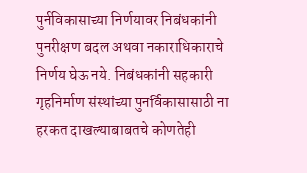पुर्नविकासाच्या निर्णयावर निबंधकांनी पुनरीक्षण बदल अथवा नकाराधिकाराचे निर्णय घेऊ नये. निबंधकांनी सहकारी गृहनिर्माण संस्थांच्या पुनर्विकासासाठी ना हरकत दाखल्याबाबतचे कोणतेही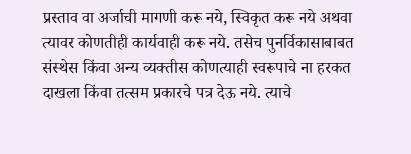प्रस्ताव वा अर्जाची मागणी करू नये, स्विकृत करू नये अथवा त्यावर कोणतीही कार्यवाही करू नये. तसेच पुनर्विकासाबाबत संस्थेस किंवा अन्य व्यक्तीस कोणत्याही स्वरूपाचे ना हरकत दाखला किंवा तत्सम प्रकारचे पत्र देऊ नये. त्याचे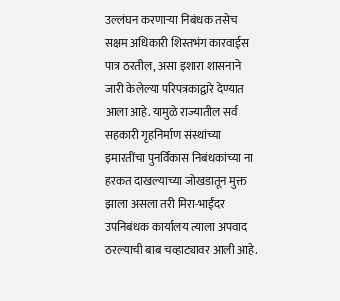उल्लंघन करणाऱ्या निबंधक तसेच सक्षम अधिकारी शिस्तभंग कारवाईस पात्र ठरतील, असा इशारा शासनाने जारी केलेल्या परिपत्रकाद्वारे देण्यात आला आहे. यामुळे राज्यातील सर्व सहकारी गृहनिर्माण संस्थांच्या इमारतींचा पुनर्विकास निबंधकांच्या ना हरकत दाखल्याच्या जोखडातून मुक्त झाला असला तरी मिरा-भाईंदर उपनिबंधक कार्यालय त्याला अपवाद ठरल्याची बाब चव्हाट्यावर आली आहे.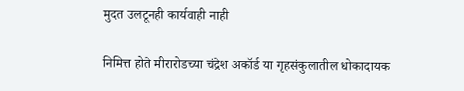मुदत उलटूनही कार्यवाही नाही

निमित्त होते मीरारोडच्या चंद्रेश अकॉर्ड या गृहसंकुलातील धोकादायक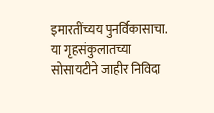इमारतींच्यय पुनर्विकासाचा. या गृहसंकुलातच्या सोसायटीने जाहीर निविदा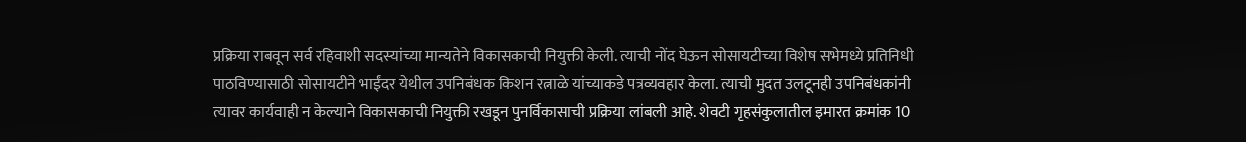प्रक्रिया राबवून सर्व रहिवाशी सदस्यांच्या मान्यतेने विकासकाची नियुक्ती केली. त्याची नोंद घेऊन सोसायटीच्या विशेष सभेमध्ये प्रतिनिधी पाठविण्यासाठी सोसायटीने भाईंदर येथील उपनिबंधक किशन रत्नाळे यांच्याकडे पत्रव्यवहार केला. त्याची मुदत उलटूनही उपनिबंधकांनी त्यावर कार्यवाही न केल्याने विकासकाची नियुक्ती रखडून पुनर्विकासाची प्रक्रिया लांबली आहे. शेवटी गृहसंकुलातील इमारत क्रमांक 10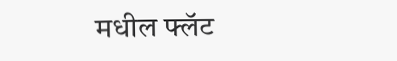मधील फ्लॅट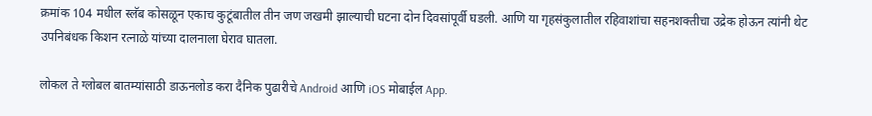क्रमांक 104 मधील स्लॅब कोसळून एकाच कुटूंबातील तीन जण जखमी झाल्याची घटना दोन दिवसांपूर्वी घडली. आणि या गृहसंकुलातील रहिवाशांचा सहनशक्तीचा उद्रेक होऊन त्यांनी थेट उपनिबंधक किशन रत्नाळे यांच्या दालनाला घेराव घातला.

लोकल ते ग्लोबल बातम्यांसाठी डाऊनलोड करा दैनिक पुढारीचे Android आणि iOS मोबाईल App.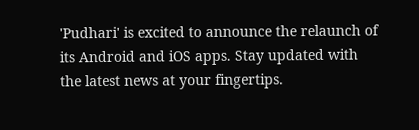'Pudhari' is excited to announce the relaunch of its Android and iOS apps. Stay updated with the latest news at your fingertips.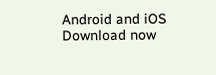Android and iOS Download now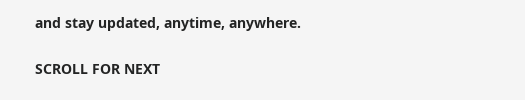and stay updated, anytime, anywhere.

SCROLL FOR NEXT